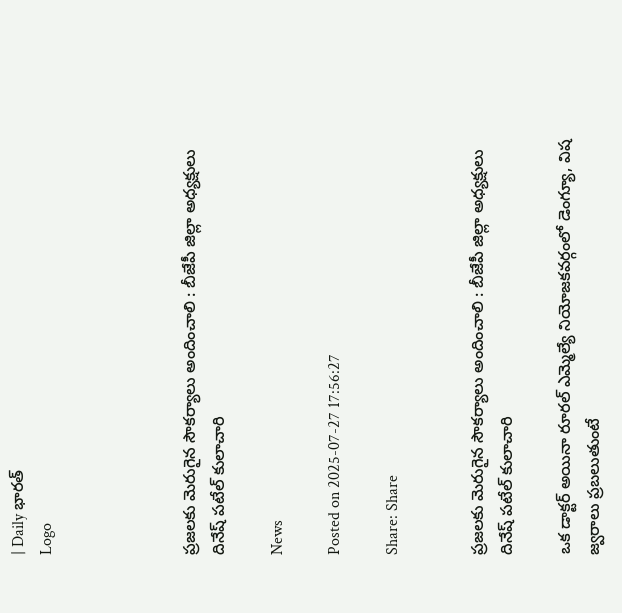| Daily భారత్
Logo




ప్రజలకు మెరుగైన సౌకర్యాలు అందించాలి : బీజేపీ జిల్లా అధ్యక్షులు దినేష్ పటేల్ కులాచారి

News

Posted on 2025-07-27 17:56:27

Share: Share


ప్రజలకు మెరుగైన సౌకర్యాలు అందించాలి : బీజేపీ జిల్లా అధ్యక్షులు దినేష్ పటేల్ కులాచారి

ఒక డాక్టర్ అయినా రూరల్ ఎమ్మెల్యే నియోజకవర్గంలో డెంగ్యూ, విష జ్వరాలు ప్రబలుతుంటే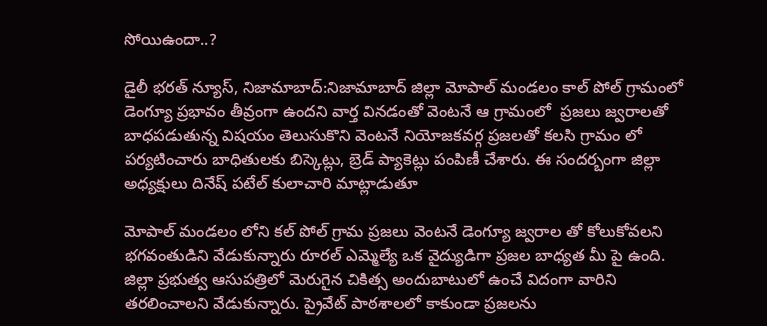సోయిఉందా..?

డైలీ భరత్ న్యూస్, నిజామాబాద్:నిజామాబాద్ జిల్లా మోపాల్ మండలం కాల్ పోల్ గ్రామంలో డెంగ్యూ ప్రభావం తీవ్రంగా ఉందని వార్త వినడంతో వెంటనే ఆ గ్రామంలో  ప్రజలు జ్వరాలతో బాధపడుతున్న విషయం తెలుసుకొని వెంటనే నియోజకవర్గ ప్రజలతో కలసి గ్రామం లో పర్యటించారు బాధితులకు బిస్కెట్లు, బ్రెడ్ ప్యాకెట్లు పంపిణీ చేశారు. ఈ సందర్బంగా జిల్లా అధ్యక్షులు దినేష్ పటేల్ కులాచారి మాట్లాడుతూ

మోపాల్ మండలం లోని కల్ పోల్ గ్రామ ప్రజలు వెంటనే డెంగ్యూ జ్వరాల తో కోలుకోవలని భగవంతుడిని వేడుకున్నారు రూరల్ ఎమ్మెల్యే ఒక వైద్యుడిగా ప్రజల బాధ్యత మీ పై ఉంది. జిల్లా ప్రభుత్వ ఆసుపత్రిలో మెరుగైన చికిత్స అందుబాటులో ఉంచే విదంగా వారిని తరలించాలని వేడుకున్నారు. ప్రైవేట్ పాఠశాలలో కాకుండా ప్రజలను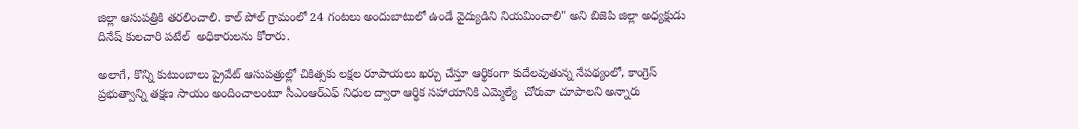జిల్లా ఆసుపత్రికి తరలించాలి. కాల్ పోల్ గ్రామంలో 24 గంటలు అందుబాటులో ఉండే వైద్యుడిని నియమించాలి" అని బిజెపి జిల్లా అధ్యక్షుడు దినేష్ కులచారి పటేల్  అధికారులను కోరారు.

అలాగే, కొన్ని కుటుంబాలు ప్రైవేట్ ఆసుపత్రుల్లో చికిత్సకు లక్షల రూపాయలు ఖర్చు చేస్తూ ఆర్థికంగా కుదేలవుతున్న నేపథ్యంలో, కాంగ్రెస్ ప్రభుత్వాన్ని తక్షణ సాయం అందించాలంటూ సీఎంఆర్‌ఎఫ్ నిధుల ద్వారా ఆర్థిక సహాయానికి ఎమ్మెల్యే  చోరువా చూపాలని అన్నారు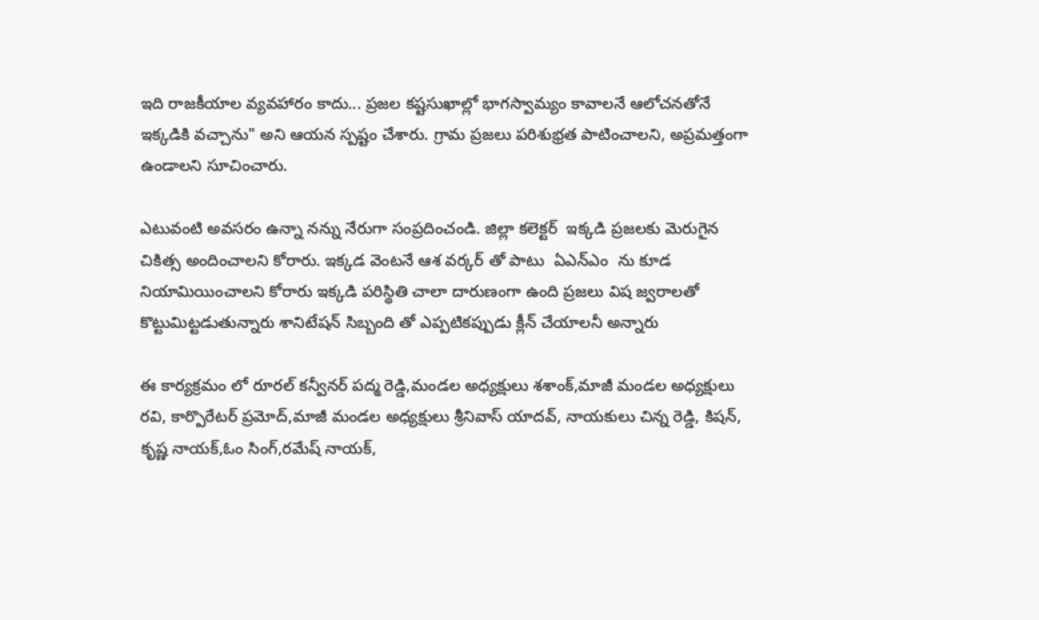ఇది రాజకీయాల వ్యవహారం కాదు... ప్రజల కష్టసుఖాల్లో భాగస్వామ్యం కావాలనే ఆలోచనతోనే ఇక్కడికి వచ్చాను" అని ఆయన స్పష్టం చేశారు. గ్రామ ప్రజలు పరిశుభ్రత పాటించాలని, అప్రమత్తంగా ఉండాలని సూచించారు.

ఎటువంటి అవసరం ఉన్నా నన్ను నేరుగా సంప్రదించండి. జిల్లా కలెక్టర్  ఇక్కడి ప్రజలకు మెరుగైన చికిత్స అందించాలని కోరారు. ఇక్కడ వెంటనే ఆశ వర్కర్ తో పాటు  ఏఎన్ఎం  ను కూడ నియామియించాలని కోరారు ఇక్కడి పరిస్థితి చాలా దారుణంగా ఉంది ప్రజలు విష జ్వరాలతో కొట్టుమిట్టడుతున్నారు శానిటేషన్ సిబ్బంది తో ఎప్పటికప్పుడు క్లీన్ చేయాలనీ అన్నారు

ఈ కార్యక్రమం లో రూరల్ కన్వీనర్ పద్మ రెడ్డి,మండల అధ్యక్షులు శశాంక్,మాజీ మండల అధ్యక్షులు రవి, కార్పొరేటర్ ప్రమోద్,మాజీ మండల అధ్యక్షులు శ్రీనివాస్ యాదవ్, నాయకులు చిన్న రెడ్డి, కిషన్, కృష్ణ నాయక్,ఓం సింగ్,రమేష్ నాయక్,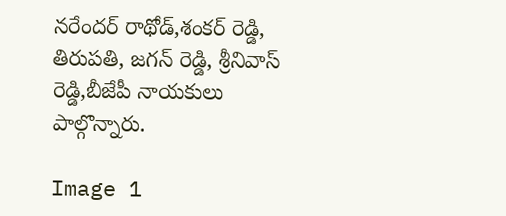నరేందర్ రాథోడ్,శంకర్ రెడ్డి, తిరుపతి, జగన్ రెడ్డి, శ్రీనివాస్ రెడ్డి,బీజేపీ నాయకులు పాల్గొన్నారు.

Image 1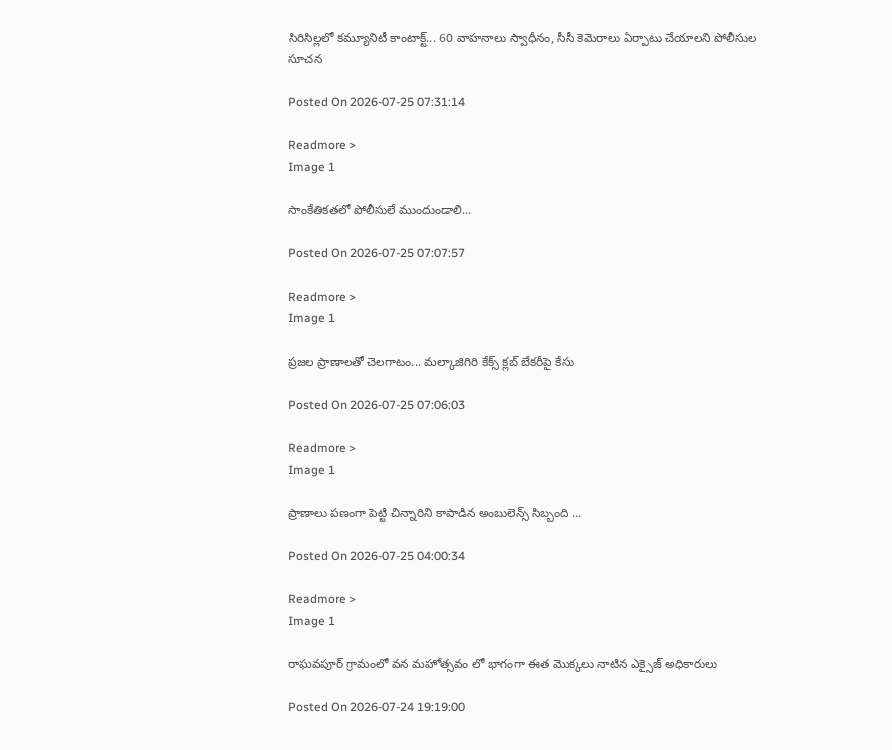సిరిసిల్లలో కమ్యూనిటీ కాంటాక్ట్... 60 వాహనాలు స్వాధీనం, సీసీ కెమెరాలు ఏర్పాటు చేయాలని పోలీసుల సూచన

Posted On 2026-07-25 07:31:14

Readmore >
Image 1

సాంకేతికతలో పోలీసులే ముందుండాలి...

Posted On 2026-07-25 07:07:57

Readmore >
Image 1

ప్రజల ప్రాణాలతో చెలగాటం... మల్కాజిగిరి కేక్స్ క్లబ్ బేకరీపై కేసు

Posted On 2026-07-25 07:06:03

Readmore >
Image 1

ప్రాణాలు పణంగా పెట్టి చిన్నారిని కాపాడిన అంబులెన్స్ సిబ్బంది ...

Posted On 2026-07-25 04:00:34

Readmore >
Image 1

రాఘవపూర్ గ్రామంలో వన మహోత్సవం లో భాగంగా ఈత మొక్కలు నాటిన ఎక్సైజ్ అధికారులు

Posted On 2026-07-24 19:19:00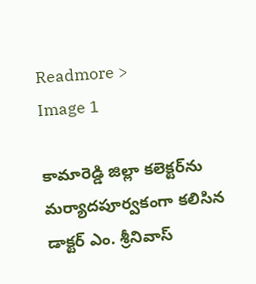Readmore >
Image 1

కామారెడ్డి జిల్లా కలెక్టర్‌ను మర్యాదపూర్వకంగా కలిసిన డాక్టర్ ఎం. శ్రీనివాస్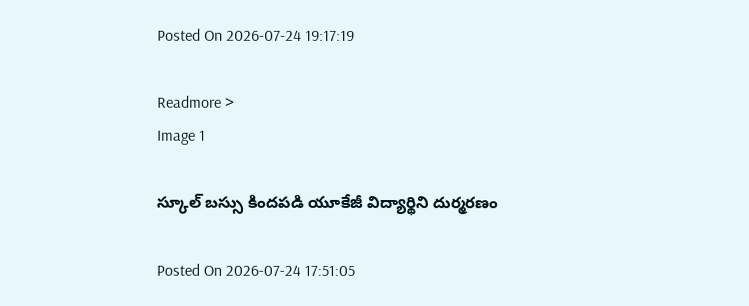Posted On 2026-07-24 19:17:19

Readmore >
Image 1

స్కూల్ బస్సు కిందపడి యూకేజీ విద్యార్థిని దుర్మరణం

Posted On 2026-07-24 17:51:05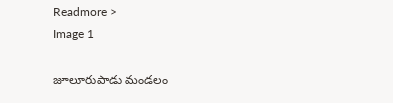Readmore >
Image 1

జూలూరుపాడు మండలం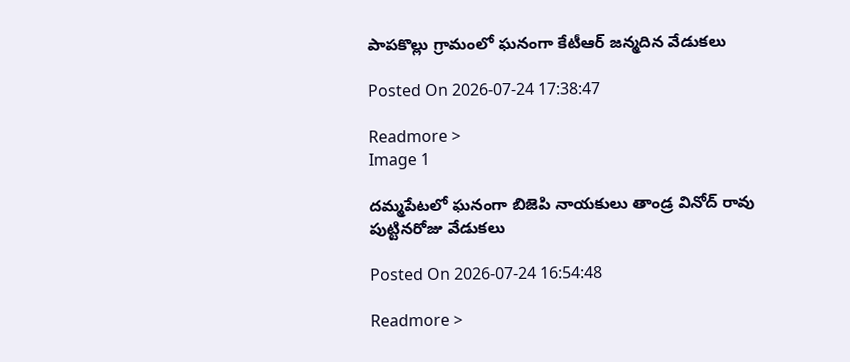పాపకొల్లు గ్రామంలో ఘనంగా కేటీఆర్ జన్మదిన వేడుకలు

Posted On 2026-07-24 17:38:47

Readmore >
Image 1

దమ్మపేటలో ఘనంగా బిజెపి నాయకులు తాండ్ర వినోద్ రావు పుట్టినరోజు వేడుకలు

Posted On 2026-07-24 16:54:48

Readmore >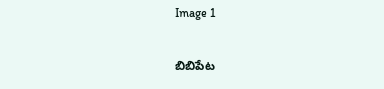Image 1

బిబిపేట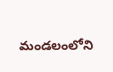మండలంలోని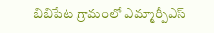బిబిపేట గ్రామంలో ఎమ్మార్పీఎస్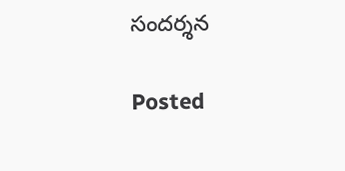సందర్శన

Posted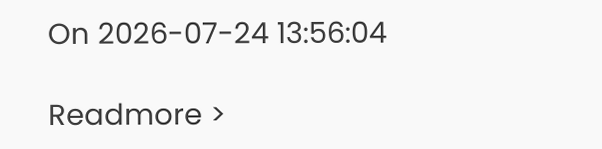On 2026-07-24 13:56:04

Readmore >